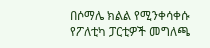በሶማሌ ክልል የሚንቀሳቀሱ የፖለቲካ ፓርቲዎች መግለጫ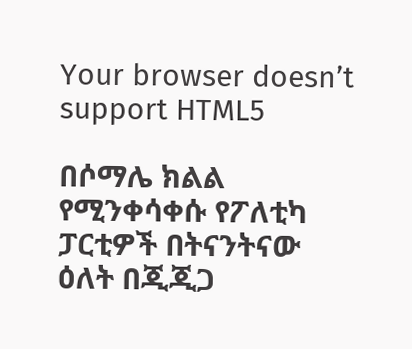Your browser doesn’t support HTML5

በሶማሌ ክልል የሚንቀሳቀሱ የፖለቲካ ፓርቲዎች በትናንትናው ዕለት በጂጂጋ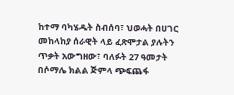ከተማ ባካሄዱት ስብሰባ፣ ህወሓት በሀገር መከላከያ ሰራዊት ላይ ፈጽሞታል ያሉትን ጥቃት አውግዘው፣ ባለፉት 27 ዓመታት በሶማሌ ክልል ጅምላ ጭፍጨፋ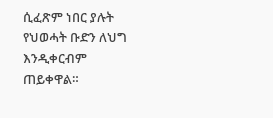ሲፈጽም ነበር ያሉት የህወሓት ቡድን ለህግ እንዲቀርብም ጠይቀዋል።